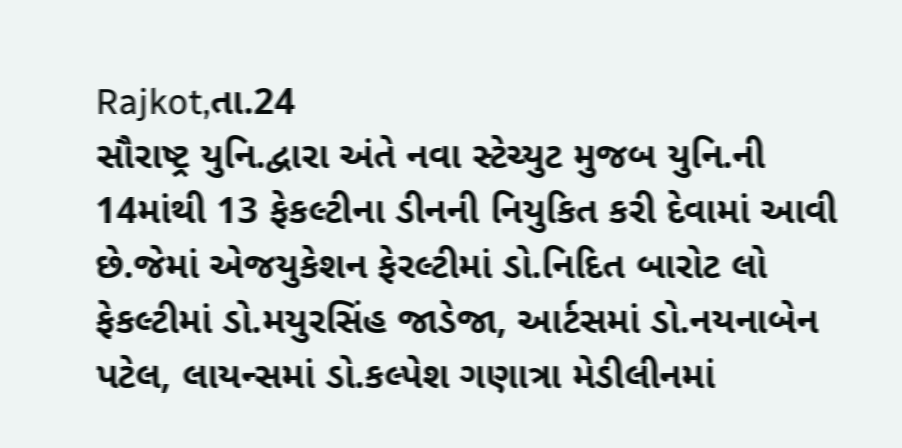Rajkot,તા.24
સૌરાષ્ટ્ર યુનિ.દ્વારા અંતે નવા સ્ટેચ્યુટ મુજબ યુનિ.ની 14માંથી 13 ફેકલ્ટીના ડીનની નિયુકિત કરી દેવામાં આવી છે.જેમાં એજયુકેશન ફેરલ્ટીમાં ડો.નિદિત બારોટ લો ફેકલ્ટીમાં ડો.મયુરસિંહ જાડેજા, આર્ટસમાં ડો.નયનાબેન પટેલ, લાયન્સમાં ડો.કલ્પેશ ગણાત્રા મેડીલીનમાં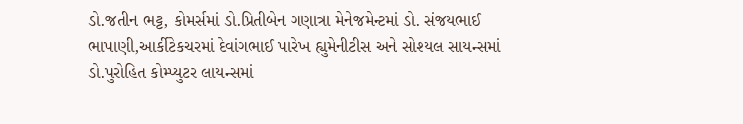ડો.જતીન ભટ્ટ, કોમર્સમાં ડો.પ્રિતીબેન ગણાત્રા મેનેજમેન્ટમાં ડો. સંજયભાઈ ભાપાણી,આર્કીટેકચરમાં દેવાંગભાઈ પારેખ હ્યુમેનીટીસ અને સોશ્યલ સાયન્સમાં ડો.પુરોહિત કોમ્પ્યુટર લાયન્સમાં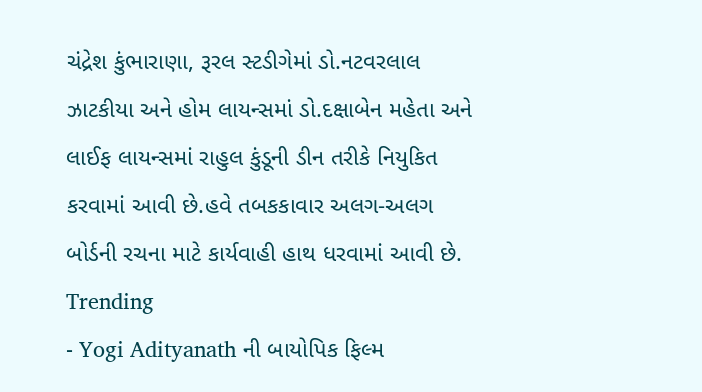ચંદ્રેશ કુંભારાણા, રૂરલ સ્ટડીગેમાં ડો.નટવરલાલ ઝાટકીયા અને હોમ લાયન્સમાં ડો.દક્ષાબેન મહેતા અને લાઈફ લાયન્સમાં રાહુલ કુંડૂની ડીન તરીકે નિયુકિત કરવામાં આવી છે.હવે તબકકાવાર અલગ-અલગ બોર્ડની રચના માટે કાર્યવાહી હાથ ધરવામાં આવી છે.
Trending
- Yogi Adityanath ની બાયોપિક ફિલ્મ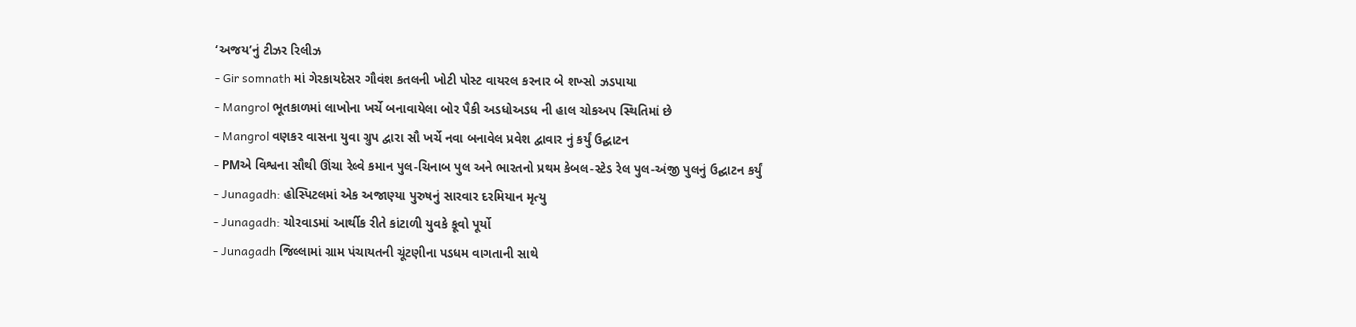‘અજય’નું ટીઝર રિલીઝ
- Gir somnath માં ગેરકાયદેસર ગૌવંશ કતલની ખોટી પોસ્ટ વાયરલ કરનાર બે શખ્સો ઝડપાયા
- Mangrol ભૂતકાળમાં લાખોના ખર્ચે બનાવાયેલા બોર પૈકી અડધોઅડધ ની હાલ ચોકઅપ સ્થિતિમાં છે
- Mangrol વણકર વાસના યુવા ગ્રુપ દ્વારા સૌ ખર્ચે નવા બનાવેલ પ્રવેશ દ્વાવાર નું કર્યું ઉદ્ઘાટન
- PMએ વિશ્વના સૌથી ઊંચા રેલ્વે કમાન પુલ-ચિનાબ પુલ અને ભારતનો પ્રથમ કેબલ-સ્ટેડ રેલ પુલ-અંજી પુલનું ઉદ્ઘાટન કર્યું
- Junagadh: હોસ્પિટલમાં એક અજાણ્યા પુરુષનું સારવાર દરમિયાન મૃત્યુ
- Junagadh: ચોરવાડમાં આર્થીક રીતે કાંટાળી યુવકે કૂવો પૂર્યો
- Junagadh જિલ્લામાં ગ્રામ પંચાયતની ચૂંટણીના પડધમ વાગતાની સાથે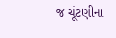જ ચૂંટણીના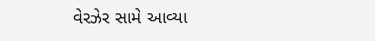વેરઝેર સામે આવ્યા